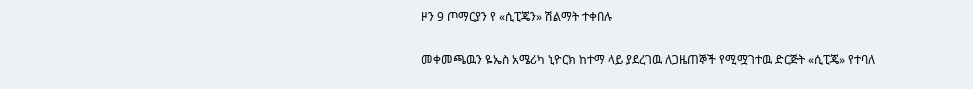ዞን 9 ጦማርያን የ «ሲፒጄን» ሽልማት ተቀበሉ

መቀመጫዉን ዬኤስ አሜሪካ ኒዮርክ ከተማ ላይ ያደረገዉ ለጋዜጠኞች የሚሟገተዉ ድርጅት «ሲፒጄ» የተባለ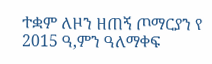ተቋም ለዞን ዘጠኝ ጦማርያን የ 2015 ዓ,ምን ዓለማቀፍ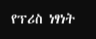የፕሪስ ነፃነት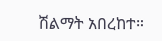ሽልማት አበረከተ።